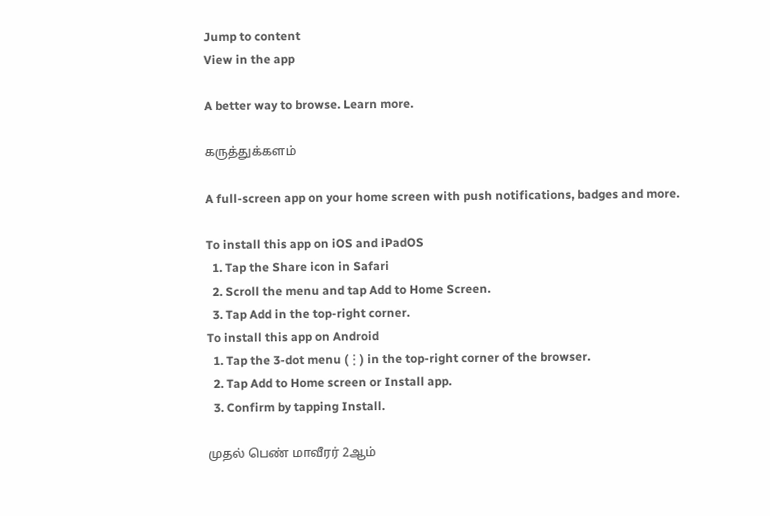Jump to content
View in the app

A better way to browse. Learn more.

கருத்துக்களம்

A full-screen app on your home screen with push notifications, badges and more.

To install this app on iOS and iPadOS
  1. Tap the Share icon in Safari
  2. Scroll the menu and tap Add to Home Screen.
  3. Tap Add in the top-right corner.
To install this app on Android
  1. Tap the 3-dot menu (⋮) in the top-right corner of the browser.
  2. Tap Add to Home screen or Install app.
  3. Confirm by tapping Install.

முதல் பெண் மாவீரர் 2ஆம்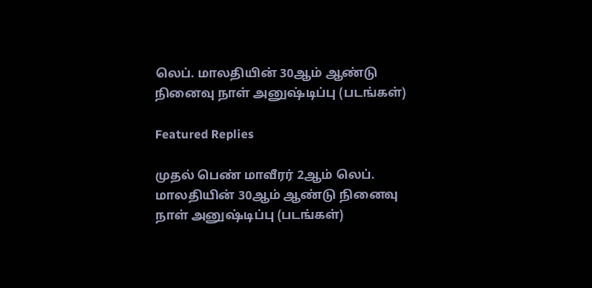லெப். மாலதியின் 30ஆம் ஆண்டு நினைவு நாள் அனுஷ்டிப்பு (படங்கள்)

Featured Replies

முதல் பெண் மாவீரர் 2ஆம் லெப். மாலதியின் 30ஆம் ஆண்டு நினைவு நாள் அனுஷ்டிப்பு (படங்கள்)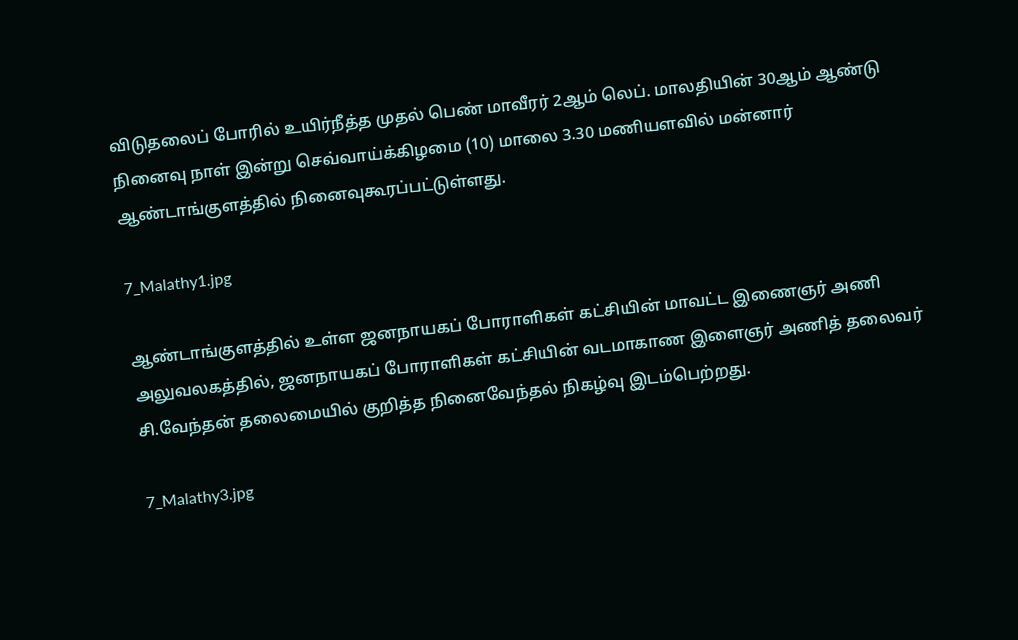விடுதலைப் போரில் உயிர்நீத்த முதல் பெண் மாவீரர் 2ஆம் லெப். மாலதியின் 30ஆம் ஆண்டு நினைவு நாள் இன்று செவ்வாய்க்கிழமை (10) மாலை 3.30 மணியளவில் மன்னார் ஆண்டாங்குளத்தில் நினைவுகூரப்பட்டுள்ளது.

7_Malathy1.jpg

ஆண்டாங்குளத்தில் உள்ள ஜனநாயகப் போராளிகள் கட்சியின் மாவட்ட இணைஞர் அணி அலுவலகத்தில், ஜனநாயகப் போராளிகள் கட்சியின் வடமாகாண இளைஞர் அணித் தலைவர் சி.வேந்தன் தலைமையில் குறித்த நினைவேந்தல் நிகழ்வு இடம்பெற்றது.

7_Malathy3.jpg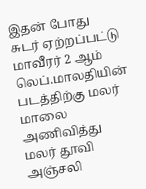இதன் போது சுடர் ஏற்றப்பட்டு மாவீரர் 2 ஆம் லெப்.மாலதியின் படத்திற்கு மலர் மாலை அணிவித்து மலர் தூவி அஞ்சலி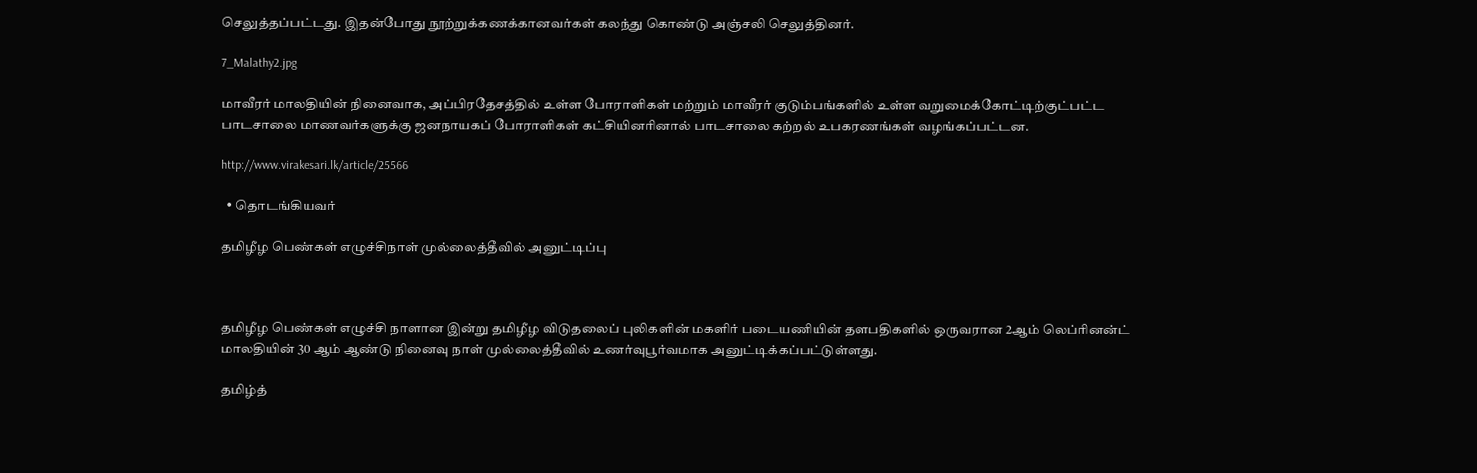செலுத்தப்பட்டது. இதன்போது நூற்றுக்கணக்கானவர்கள் கலந்து கொண்டு அஞ்சலி செலுத்தினர்.

7_Malathy2.jpg

மாவீரர் மாலதியின் நினைவாக, அப்பிரதேசத்தில் உள்ள போராளிகள் மற்றும் மாவீரர் குடும்பங்களில் உள்ள வறுமைக்கோட்டிற்குட்பட்ட பாடசாலை மாணவர்களுக்கு ஜனநாயகப் போராளிகள் கட்சியினரினால் பாடசாலை கற்றல் உபகரணங்கள் வழங்கப்பட்டன.

http://www.virakesari.lk/article/25566

  • தொடங்கியவர்

தமிழீழ பெண்கள் எழுச்சிநாள் முல்லைத்தீவில் அனுட்டிப்பு



தமிழீழ பெண்கள் எழுச்சி நாளான இன்று தமிழீழ விடுதலைப் புலிகளின் மகளிர் படையணியின் தளபதிகளில் ஒருவரான 2ஆம் லெப்ரினன்ட் மாலதியின் 30 ஆம் ஆண்டு நினைவு நாள் முல்லைத்தீவில் உணர்வுபூர்வமாக அனுட்டிக்கப்பட்டுள்ளது.

தமிழ்த்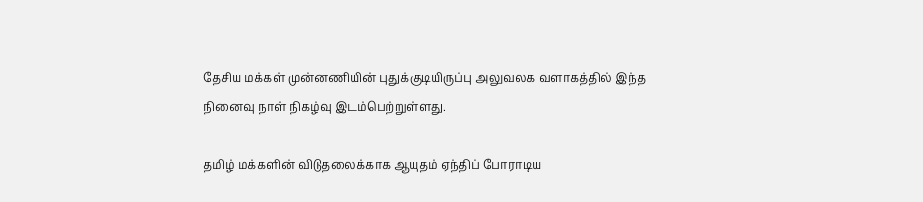தேசிய மக்கள் முன்னணியின் புதுக்குடியிருப்பு அலுவலக வளாகத்தில் இந்த நினைவு நாள் நிகழ்வு இடம்பெற்றுள்ளது.

தமிழ் மக்களின் விடுதலைக்காக ஆயுதம் ஏந்திப் போராடிய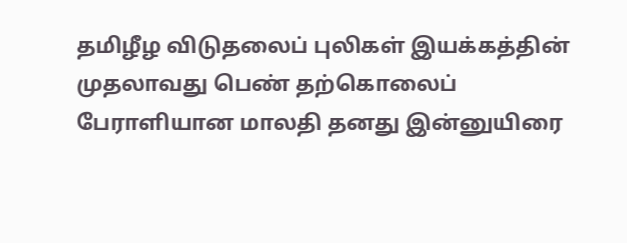தமிழீழ விடுதலைப் புலிகள் இயக்கத்தின் முதலாவது பெண் தற்கொலைப் பேராளியான மாலதி தனது இன்னுயிரை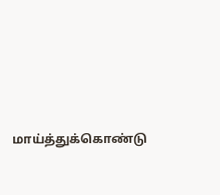மாய்த்துக்கொண்டு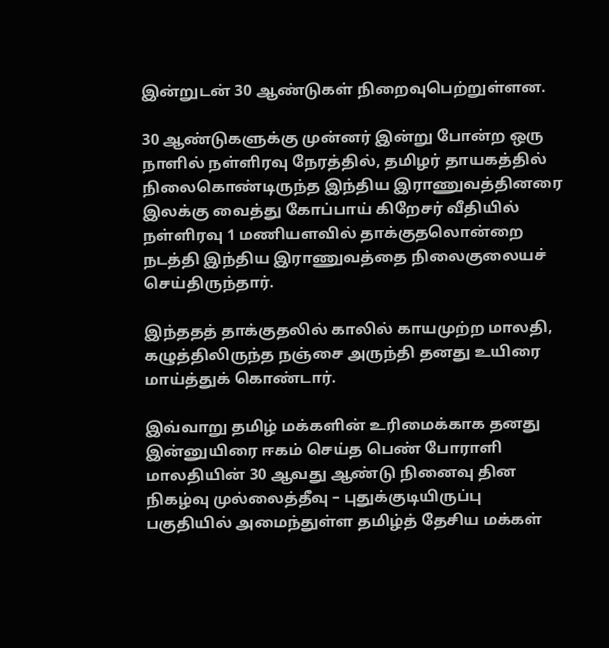இன்றுடன் 30 ஆண்டுகள் நிறைவுபெற்றுள்ளன.

30 ஆண்டுகளுக்கு முன்னர் இன்று போன்ற ஒரு நாளில் நள்ளிரவு நேரத்தில், தமிழர் தாயகத்தில் நிலைகொண்டிருந்த இந்திய இராணுவத்தினரை இலக்கு வைத்து கோப்பாய் கிறேசர் வீதியில் நள்ளிரவு 1 மணியளவில் தாக்குதலொன்றை நடத்தி இந்திய இராணுவத்தை நிலைகுலையச் செய்திருந்தார்.

இந்ததத் தாக்குதலில் காலில் காயமுற்ற மாலதி, கழுத்திலிருந்த நஞ்சை அருந்தி தனது உயிரை மாய்த்துக் கொண்டார்.

இவ்வாறு தமிழ் மக்களின் உரிமைக்காக தனது இன்னுயிரை ஈகம் செய்த பெண் போராளி மாலதியின் 30 ஆவது ஆண்டு நினைவு தின நிகழ்வு முல்லைத்தீவு – புதுக்குடியிருப்பு பகுதியில் அமைந்துள்ள தமிழ்த் தேசிய மக்கள்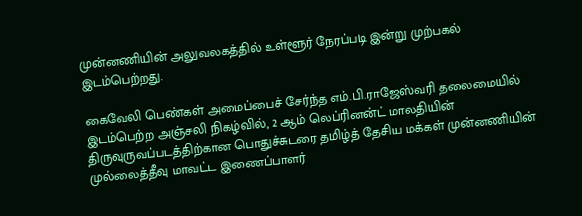முன்னணியின் அலுவலகத்தில் உள்ளூர் நேரப்படி இன்று முற்பகல் இடம்பெற்றது.

கைவேலி பெண்கள் அமைப்பைச் சேர்ந்த எம்.பி.ராஜேஸ்வரி தலைமையில் இடம்பெற்ற அஞ்சலி நிகழ்வில், 2 ஆம் லெப்ரினன்ட் மாலதியின் திருவுருவப்படத்திற்கான பொதுச்சுடரை தமிழ்த் தேசிய மக்கள் முன்னணியின் முல்லைத்தீவு மாவட்ட இணைப்பாளர்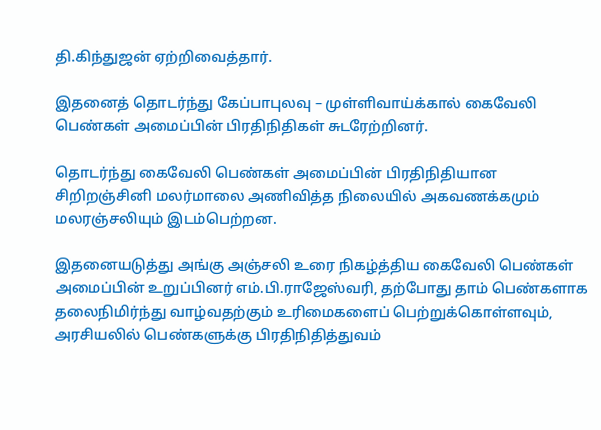தி.கிந்துஜன் ஏற்றிவைத்தார்.

இதனைத் தொடர்ந்து கேப்பாபுலவு – முள்ளிவாய்க்கால் கைவேலி பெண்கள் அமைப்பின் பிரதிநிதிகள் சுடரேற்றினர்.

தொடர்ந்து கைவேலி பெண்கள் அமைப்பின் பிரதிநிதியான சிறிறஞ்சினி மலர்மாலை அணிவித்த நிலையில் அகவணக்கமும் மலரஞ்சலியும் இடம்பெற்றன.

இதனையடுத்து அங்கு அஞ்சலி உரை நிகழ்த்திய கைவேலி பெண்கள் அமைப்பின் உறுப்பினர் எம்.பி.ராஜேஸ்வரி, தற்போது தாம் பெண்களாக தலைநிமிர்ந்து வாழ்வதற்கும் உரிமைகளைப் பெற்றுக்கொள்ளவும், அரசியலில் பெண்களுக்கு பிரதிநிதித்துவம்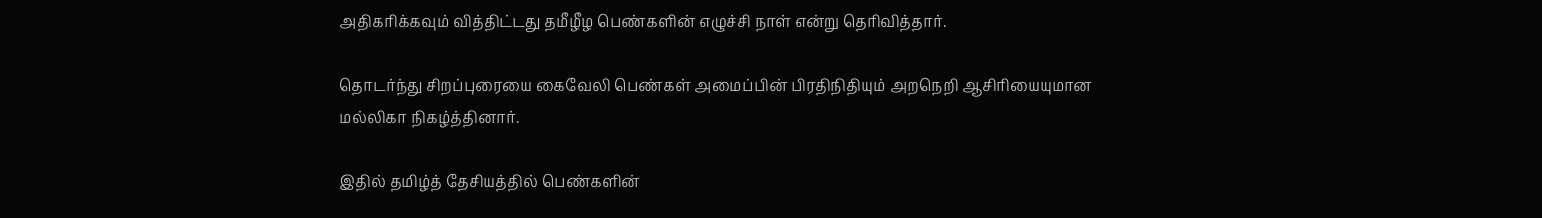அதிகரிக்கவும் வித்திட்டது தமீழீழ பெண்களின் எழுச்சி நாள் என்று தெரிவித்தார்.

தொடர்ந்து சிறப்புரையை கைவேலி பெண்கள் அமைப்பின் பிரதிநிதியும் அறநெறி ஆசிரியையுமான மல்லிகா நிகழ்த்தினார்.

இதில் தமிழ்த் தேசியத்தில் பெண்களின்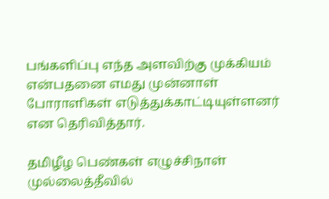பங்களிப்பு எந்த அளவிற்கு முக்கியம் என்பதனை எமது முன்னாள் போராளிகள் எடுத்துக்காட்டியுள்ளனர் என தெரிவித்தார்.

தமிழீழ பெண்கள் எழுச்சிநாள் முல்லைத்தீவில்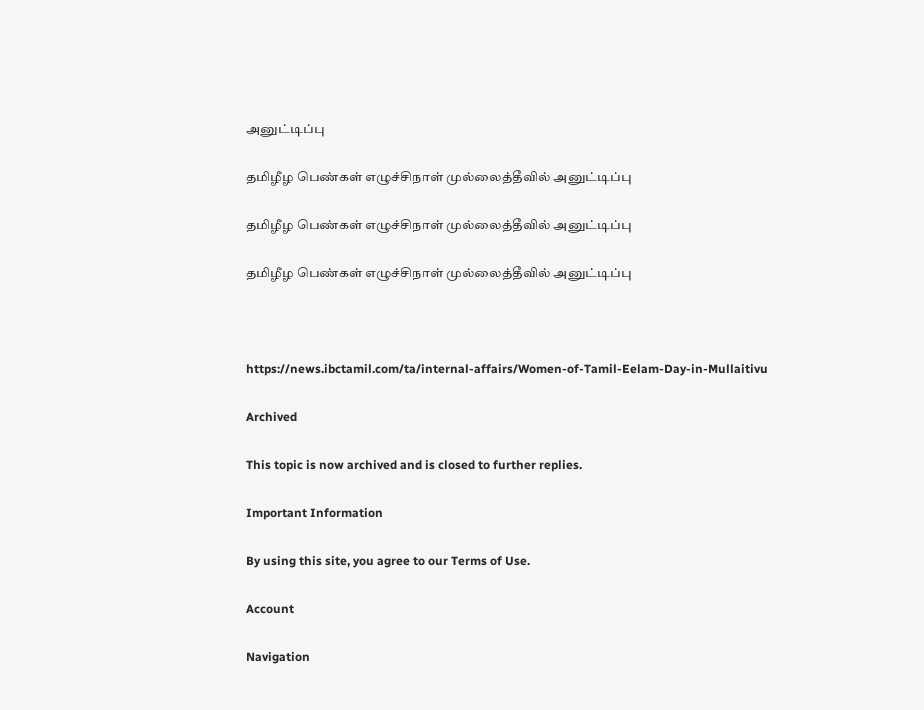அனுட்டிப்பு

தமிழீழ பெண்கள் எழுச்சிநாள் முல்லைத்தீவில் அனுட்டிப்பு

தமிழீழ பெண்கள் எழுச்சிநாள் முல்லைத்தீவில் அனுட்டிப்பு

தமிழீழ பெண்கள் எழுச்சிநாள் முல்லைத்தீவில் அனுட்டிப்பு



https://news.ibctamil.com/ta/internal-affairs/Women-of-Tamil-Eelam-Day-in-Mullaitivu

Archived

This topic is now archived and is closed to further replies.

Important Information

By using this site, you agree to our Terms of Use.

Account

Navigation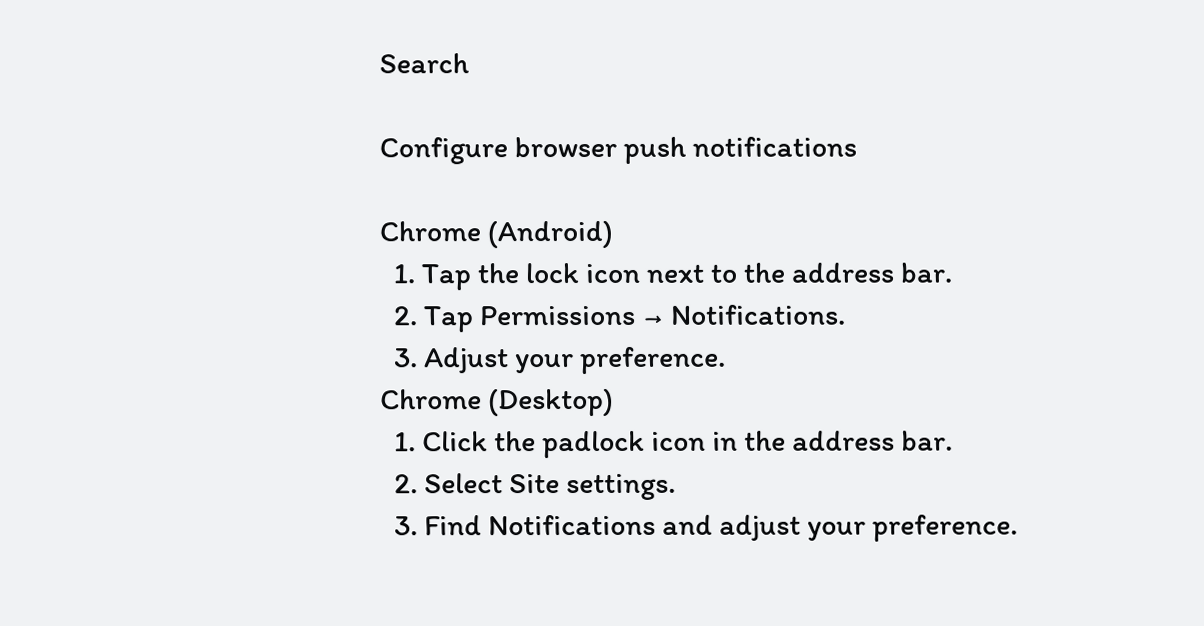Search

Configure browser push notifications

Chrome (Android)
  1. Tap the lock icon next to the address bar.
  2. Tap Permissions → Notifications.
  3. Adjust your preference.
Chrome (Desktop)
  1. Click the padlock icon in the address bar.
  2. Select Site settings.
  3. Find Notifications and adjust your preference.